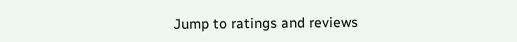Jump to ratings and reviews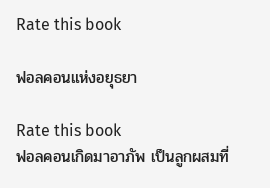Rate this book

ฟอลคอนแห่งอยุธยา

Rate this book
ฟอลคอนเกิดมาอาภัพ เป็นลูกผสมที่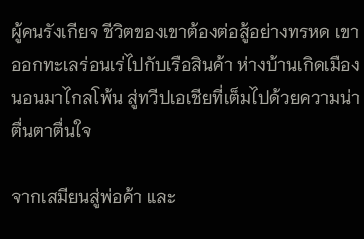ผู้คนรังเกียจ ชีวิตของเขาต้องต่อสู้อย่างทรหด เขาออกทะเลร่อนเร่ไปกับเรือสินค้า ห่างบ้านเกิดเมืองนอนมาไกลโพ้น สู่ทวีปเอเชียที่เต็มไปด้วยความน่าตื่นตาตื่นใจ

จากเสมียนสู่พ่อค้า และ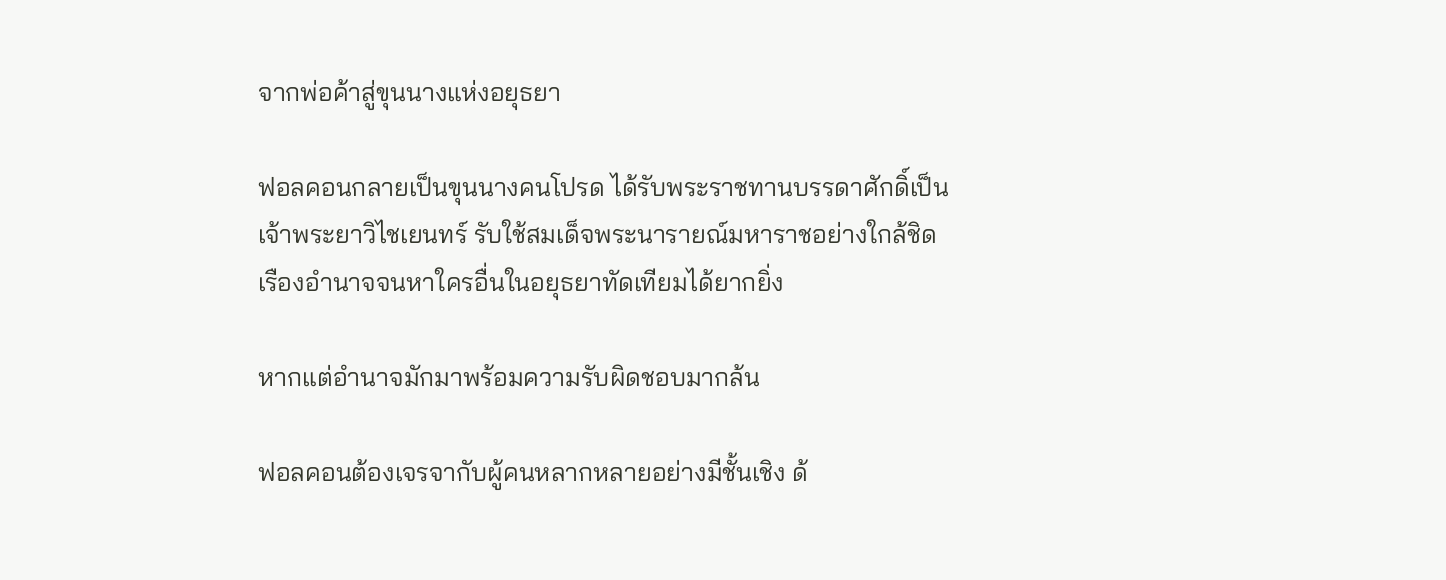จากพ่อค้าสู่ขุนนางแห่งอยุธยา

ฟอลคอนกลายเป็นขุนนางคนโปรด ได้รับพระราชทานบรรดาศักดิ์เป็นเจ้าพระยาวิไชเยนทร์ รับใช้สมเด็จพระนารายณ์มหาราชอย่างใกล้ชิด เรืองอำนาจจนหาใครอื่นในอยุธยาทัดเทียมได้ยากยิ่ง

หากแต่อำนาจมักมาพร้อมความรับผิดชอบมากล้น

ฟอลคอนต้องเจรจากับผู้คนหลากหลายอย่างมีชั้นเชิง ด้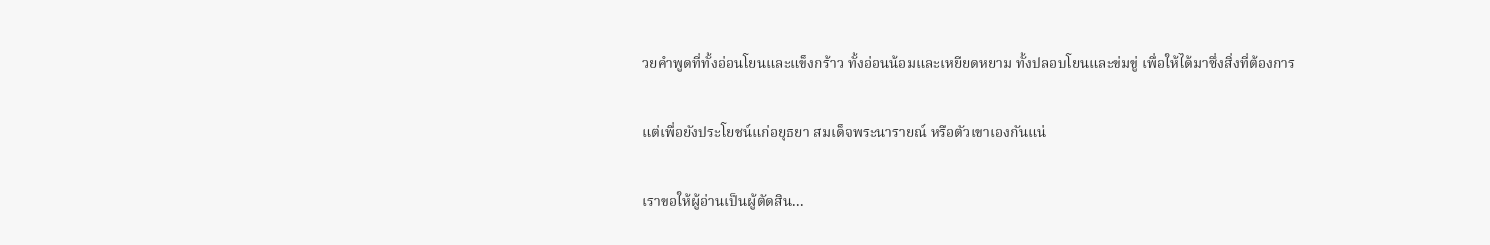วยคำพูดที่ทั้งอ่อนโยนและแข็งกร้าว ทั้งอ่อนน้อมและเหยียดหยาม ทั้งปลอบโยนและข่มขู่ เพื่อให้ได้มาซึ่งสิ่งที่ต้องการ

แต่เพื่อยังประโยชน์แก่อยุธยา สมเด็จพระนารายณ์ หรือตัวเขาเองกันแน่

เราขอให้ผู้อ่านเป็นผู้ตัดสิน...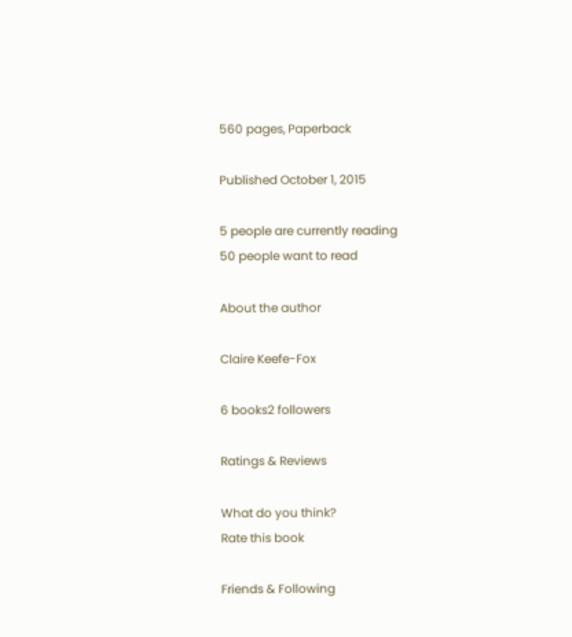560 pages, Paperback

Published October 1, 2015

5 people are currently reading
50 people want to read

About the author

Claire Keefe-Fox

6 books2 followers

Ratings & Reviews

What do you think?
Rate this book

Friends & Following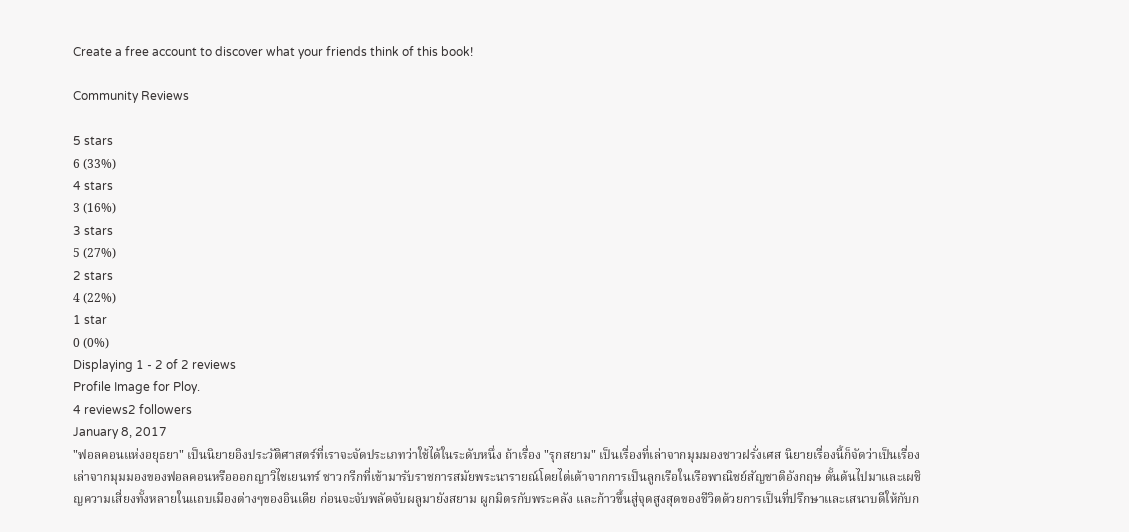Create a free account to discover what your friends think of this book!

Community Reviews

5 stars
6 (33%)
4 stars
3 (16%)
3 stars
5 (27%)
2 stars
4 (22%)
1 star
0 (0%)
Displaying 1 - 2 of 2 reviews
Profile Image for Ploy.
4 reviews2 followers
January 8, 2017
"ฟอลคอนแห่งอยุธยา" เป็นนิยายอิงประวัติศาสตร์ที่เราจะจัดประเภทว่าใช้ได้ในระดับหนึ่ง ถ้าเรื่อง "รุกสยาม" เป็นเรื่องที่เล่าจากมุมมองชาวฝรั่งเศส นิยายเรื่องนี้ก็จัดว่าเป็นเรื่องเล่าจากมุมมองของฟอลคอนหรือออกญาวิไชเยนทร์ ชาวกรีกที่เข้ามารับราชการสมัยพระนารายณ์โดยไต่เต้าจากการเป็นลูกเรือในเรือพาณิชย์สัญชาติอังกฤษ ดั้นด้นไปมาและเผชิญความเสี่ยงทั้งหลายในแถบเมืองต่างๆของอินเดีย ก่อนจะจับพลัดจับผลูมายังสยาม ผูกมิตรกับพระคลัง และก้าวขึ้นสู่จุดสูงสุดของชีวิตด้วยการเป็นที่ปรึกษาและเสนาบดีให้กับก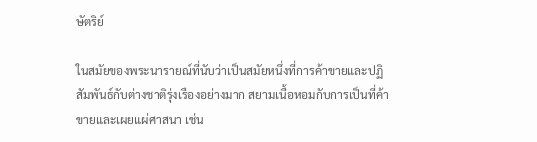ษัตริย์

ในสมัยของพระนารายณ์ที่นับว่าเป็นสมัยหนึ่งที่การค้าขายและปฏิสัมพันธ์กับต่างชาติรุ่งเรืองอย่างมาก สยามเนื้อหอมกับการเป็นที่ค้าขายและเผยแผ่ศาสนา เช่น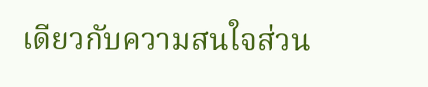เดียวกับความสนใจส่วน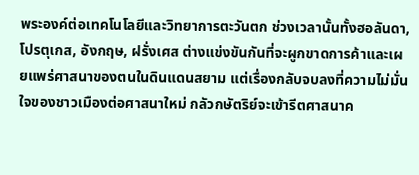พระองค์ต่อเทคโนโลยีและวิทยาการตะวันตก ช่วงเวลานั้นทั้งฮอลันดา, โปรตุเกส, อังกฤษ, ฝรั่งเศส ต่างแข่งขันกันที่จะผูกขาดการค้าและเผยแพร่ศาสนาของตนในดินแดนสยาม แต่เรื่องกลับจบลงที่ความไม่มั่นใจของชาวเมืองต่อศาสนาใหม่ กลัวกษัตริย์จะเข้ารีตศาสนาค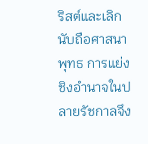ริสต์และเลิกนับถือศาสนาพุทธ การแย่งชิงอำนาจในปลายรัชกาลจึง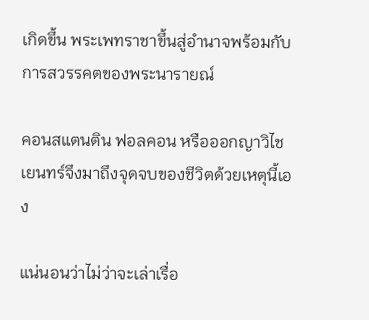เกิดขึ้น พระเพทราชาขึ้นสู่อำนาจพร้อมกับการสวรรคตของพระนารายณ์

คอนสแตนติน ฟอลคอน หรือออกญาวิไชเยนทร์จึงมาถึงจุดจบของชีวิตด้วยเหตุนี้เอง

แน่นอนว่าไม่ว่าจะเล่าเรื่อ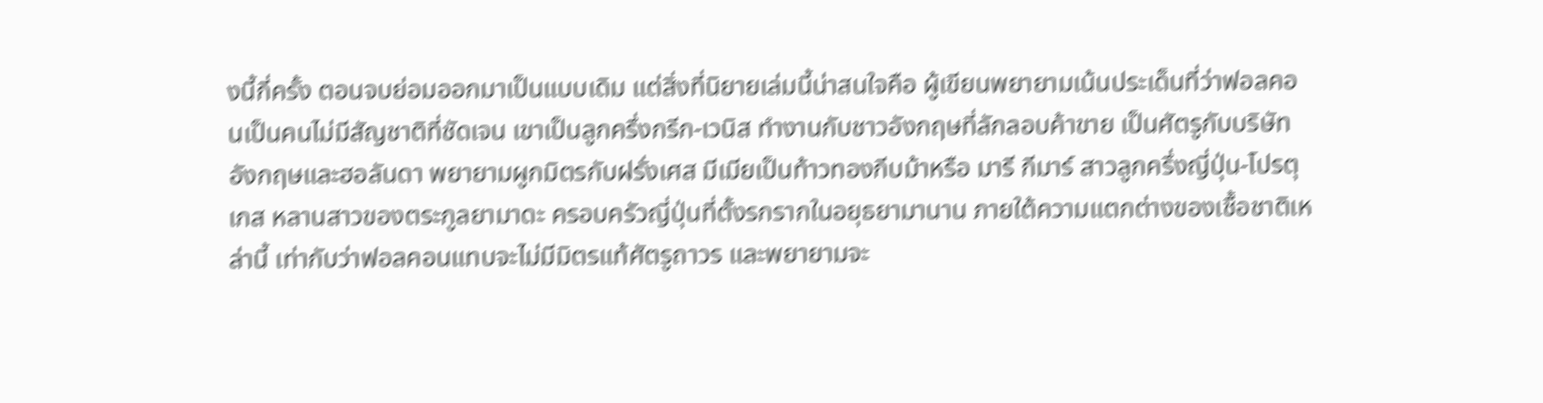งนี้กี่ครั้ง ตอนจบย่อมออกมาเป็นแบบเดิม แต่สิ่งที่นิยายเล่มนี้น่าสนใจคือ ผู้เขียนพยายามเน้นประเด็นที่ว่าฟอลคอนเป็นคนไม่มีสัญชาติที่ชัดเจน เขาเป็นลูกครึ่งกรีก-เวนิส ทำงานกับชาวอังกฤษที่ลักลอบค้าขาย เป็นศัตรูกับบริษัทอังกฤษและฮอลันดา พยายามผูกมิตรกับฝรั่งเศส มีเมียเป็นท้าวทองกีบม้าหรือ มารี กีมาร์ สาวลูกครึ่งญี่ปุ่น-โปรตุเกส หลานสาวของตระกูลยามาดะ ครอบครัวญี่ปุ่นที่ตั้งรกรากในอยุธยามานาน ภายใต้ความแตกต่างของเชื้อชาติเหล่านี้ เท่ากับว่าฟอลคอนแทบจะไม่มีมิตรแท้ศัตรูถาวร และพยายามจะ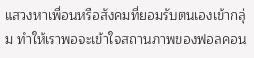แสวงหาเพื่อนหรือสังคมที่ยอมรับตนเองเข้ากลุ่ม ทำให้เราพอจะเข้าใจสถานภาพของฟอลคอน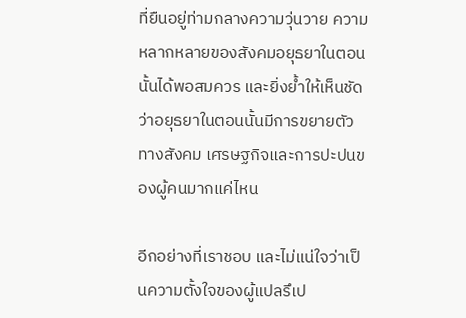ที่ยืนอยู่ท่ามกลางความวุ่นวาย ความหลากหลายของสังคมอยุธยาในตอนนั้นได้พอสมควร และยิ่งย้ำให้เห็นชัดว่าอยุธยาในตอนนั้นมีการขยายตัวทางสังคม เศรษฐกิจและการปะปนของผู้คนมากแค่ไหน

อีกอย่างที่เราชอบ และไม่แน่ใจว่าเป็นความตั้งใจของผู้แปลรึเป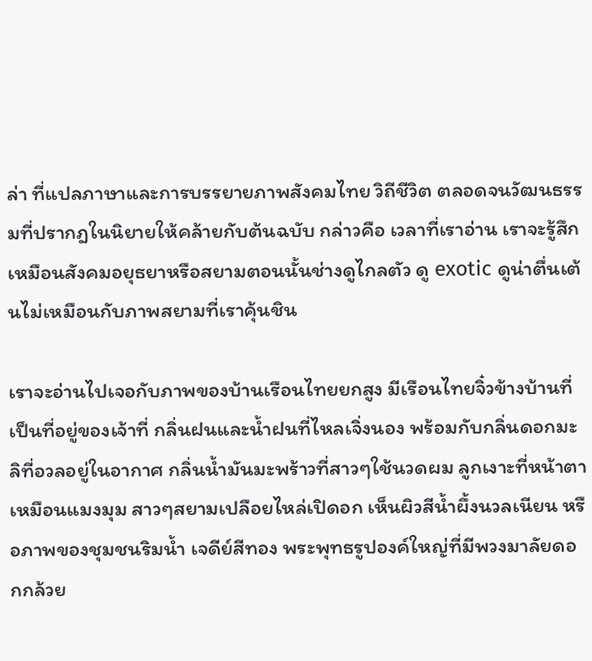ล่า ที่แปลภาษาและการบรรยายภาพสังคมไทย วิถีชีวิต ตลอดจนวัฒนธรรมที่ปรากฎในนิยายให้คล้ายกับต้นฉบับ กล่าวคือ เวลาที่เราอ่าน เราจะรู้สึกเหมือนสังคมอยุธยาหรือสยามตอนนั้นช่างดูไกลตัว ดู exotic ดูน่าตื่นเต้นไม่เหมือนกับภาพสยามที่เราคุ้นชิน

เราจะอ่านไปเจอกับภาพของบ้านเรือนไทยยกสูง มีเรือนไทยจิ๋วข้างบ้านที่เป็นที่อยู่ของเจ้าที่ กลิ่นฝนและน้ำฝนที่ไหลเจิ่งนอง พร้อมกับกลิ่นดอกมะลิที่อวลอยู่ในอากาศ กลิ่นน้ำมันมะพร้าวที่สาวๆใช้นวดผม ลูกเงาะที่หน้าตาเหมือนแมงมุม สาวๆสยามเปลือยไหล่เปิดอก เห็นผิวสีน้ำผึ้งนวลเนียน หรือภาพของชุมชนริมน้ำ เจดีย์สีทอง พระพุทธรูปองค์ใหญ่ที่มีพวงมาลัยดอกกล้วย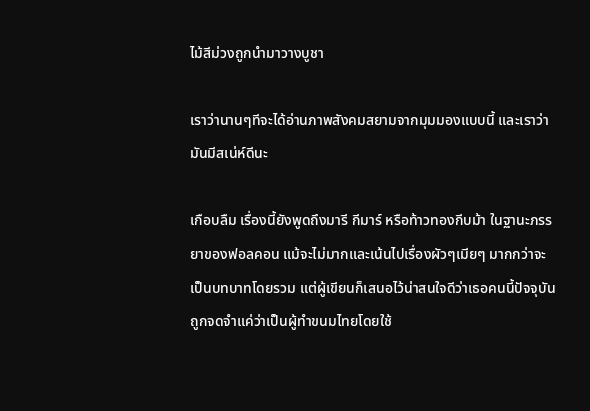ไม้สีม่วงถูกนำมาวางบูชา

เราว่านานๆทีจะได้อ่านภาพสังคมสยามจากมุมมองแบบนี้ และเราว่ามันมีสเน่ห์ดีนะ

เกือบลืม เรื่องนี้ยังพูดถึงมารี กีมาร์ หรือท้าวทองกีบม้า ในฐานะภรรยาของฟอลคอน แม้จะไม่มากและเน้นไปเรื่องผัวๆเมียๆ มากกว่าจะเป็นบทบาทโดยรวม แต่ผู้เขียนก็เสนอไว้น่าสนใจดีว่าเธอคนนี้ปัจจุบันถูกจดจำแค่ว่าเป็นผู้ทำขนมไทยโดยใช้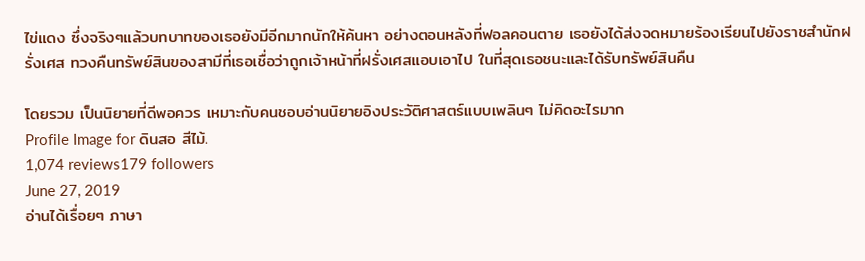ไข่แดง ซึ่งจริงๆแล้วบทบาทของเธอยังมีอีกมากนักให้ค้นหา อย่างตอนหลังที่ฟอลคอนตาย เธอยังได้ส่งจดหมายร้องเรียนไปยังราชสำนักฝรั่งเศส ทวงคืนทรัพย์สินของสามีที่เธอเชื่อว่าถูกเจ้าหน้าที่ฝรั่งเศสแอบเอาไป ในที่สุดเธอชนะและได้รับทรัพย์สินคืน

โดยรวม เป็นนิยายที่ดีพอควร เหมาะกับคนชอบอ่านนิยายอิงประวัติศาสตร์แบบเพลินๆ ไม่คิดอะไรมาก
Profile Image for ดินสอ สีไม้.
1,074 reviews179 followers
June 27, 2019
อ่านได้เรื่อยๆ ภาษา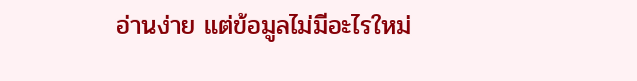อ่านง่าย แต่ข้อมูลไม่มีอะไรใหม่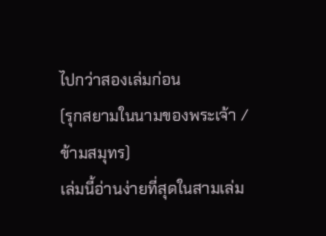ไปกว่าสองเล่มก่อน
(รุกสยามในนามของพระเจ้า / ข้ามสมุทร)
เล่มนี้อ่านง่ายที่สุดในสามเล่ม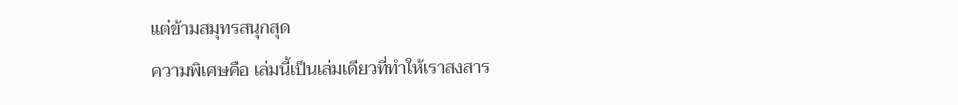แต่ข้ามสมุทรสนุกสุด
ความพิเศษคือ เล่มนี้เป็นเล่มเดียวที่ทำให้เราสงสาร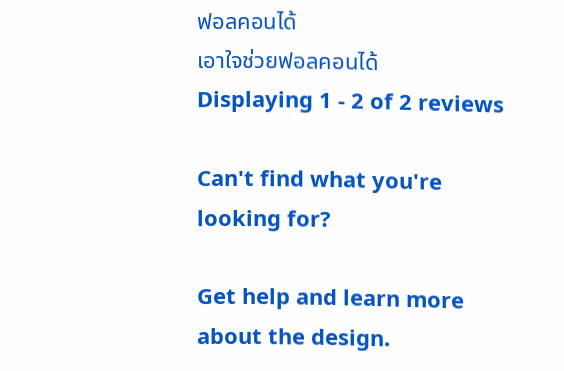ฟอลคอนได้
เอาใจช่วยฟอลคอนได้
Displaying 1 - 2 of 2 reviews

Can't find what you're looking for?

Get help and learn more about the design.